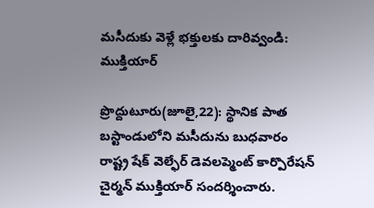మసీదుకు వెళ్లే భక్తులకు దారివ్వండి: ముక్తియార్

ప్రొద్దుటూరు(జూలై,22): స్థానిక పాత బస్టాండులోని మసీదును బుధవారం రాష్ట్ర షేక్ వెల్ఫేర్ డెవలప్మెంట్ కార్పొరేషన్ చైర్మన్ ముక్తియార్ సందర్శించారు.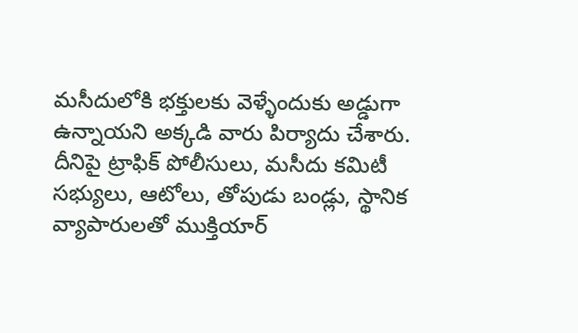మసీదులోకి భక్తులకు వెళ్ళేందుకు అడ్డుగా ఉన్నాయని అక్కడి వారు పిర్యాదు చేశారు.  దీనిపై ట్రాఫిక్ పోలీసులు, మసీదు కమిటీ సభ్యులు, ఆటోలు, తోపుడు బండ్లు, స్థానిక వ్యాపారులతో ముక్తియార్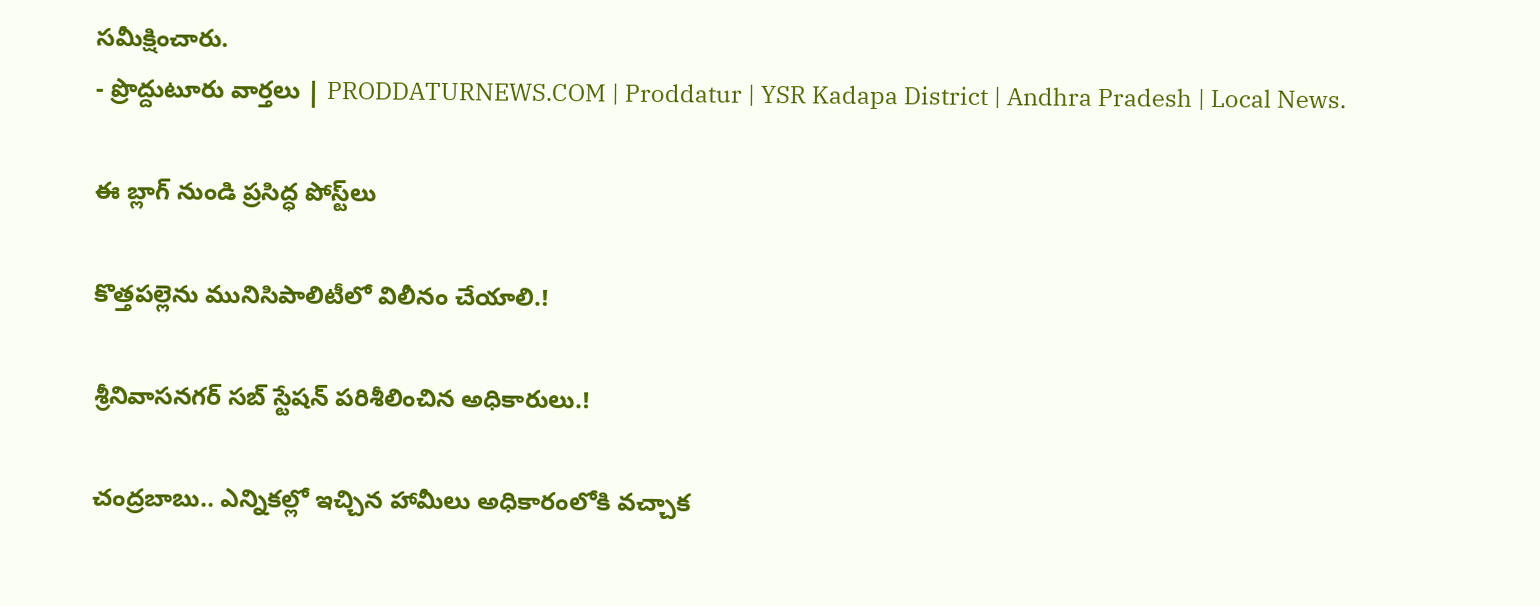సమీక్షించారు.
- ప్రొద్దుటూరు వార్తలు | PRODDATURNEWS.COM | Proddatur | YSR Kadapa District | Andhra Pradesh | Local News.

ఈ బ్లాగ్ నుండి ప్రసిద్ధ పోస్ట్‌లు

కొత్తపల్లెను మునిసిపాలిటీలో విలీనం చేయాలి.!

శ్రీనివాసనగర్ సబ్ స్టేషన్ పరిశీలించిన అధికారులు.!

చంద్రబాబు.. ఎన్నికల్లో ఇచ్చిన హామీలు అధికారంలోకి వచ్చాక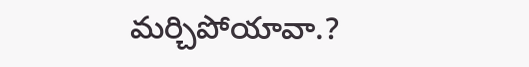మర్చిపోయావా.?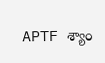APTF శ్యాం